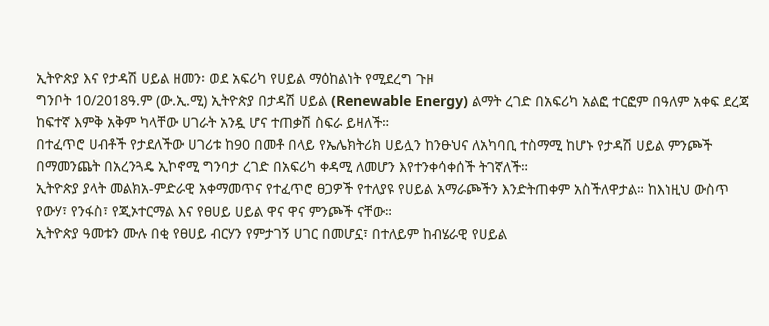ኢትዮጵያ እና የታዳሽ ሀይል ዘመን፡ ወደ አፍሪካ የሀይል ማዕከልነት የሚደረግ ጉዞ
ግንቦት 10/2018ዓ.ም (ው.ኢ.ሚ) ኢትዮጵያ በታዳሽ ሀይል (Renewable Energy) ልማት ረገድ በአፍሪካ አልፎ ተርፎም በዓለም አቀፍ ደረጃ ከፍተኛ እምቅ አቅም ካላቸው ሀገራት አንዷ ሆና ተጠቃሽ ስፍራ ይዛለች።
በተፈጥሮ ሀብቶች የታደለችው ሀገሪቱ ከ90 በመቶ በላይ የኤሌክትሪክ ሀይሏን ከንፁህና ለአካባቢ ተስማሚ ከሆኑ የታዳሽ ሀይል ምንጮች በማመንጨት በአረንጓዴ ኢኮኖሚ ግንባታ ረገድ በአፍሪካ ቀዳሚ ለመሆን እየተንቀሳቀሰች ትገኛለች።
ኢትዮጵያ ያላት መልክአ-ምድራዊ አቀማመጥና የተፈጥሮ ፀጋዎች የተለያዩ የሀይል አማራጮችን እንድትጠቀም አስችለዋታል። ከእነዚህ ውስጥ የውሃ፣ የንፋስ፣ የጂኦተርማል እና የፀሀይ ሀይል ዋና ዋና ምንጮች ናቸው።
ኢትዮጵያ ዓመቱን ሙሉ በቂ የፀሀይ ብርሃን የምታገኝ ሀገር በመሆኗ፣ በተለይም ከብሄራዊ የሀይል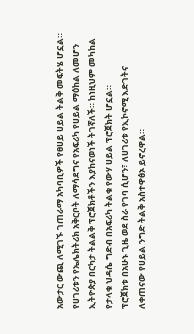አውታር ውጪ ለሚገኙ ገጠራማ አካባቢዎች የፀሀይ ሀይል ትልቅ መፍትሄ ሆኗል።
የሀገሪቱን የኤሌክትሪክ አቅርቦት ለማሳደግና የአፍሪካ የሀይል ማዕከል ለመሆን ኢትዮጵያ በርካታ ትልልቅ ፕሮጀክቶችን እያከናወነች ትገኛለች። ከነዚህም መካከል የታላቁ ህዳሴ ግድብ በአፍሪካ ትልቁ የውሃ ሀይል ፕሮጀክት ሆኗል።
ፕሮጀክቱ በአሁኑ ጊዜ ወደ ስራ የገባ ሲሆን፣ ለሀገሪቱ የኢኮኖሚ እድገትና ለቀጠናው የሀይል ንግድ ትልቅ አስተዋፅኦ ይኖረዋል።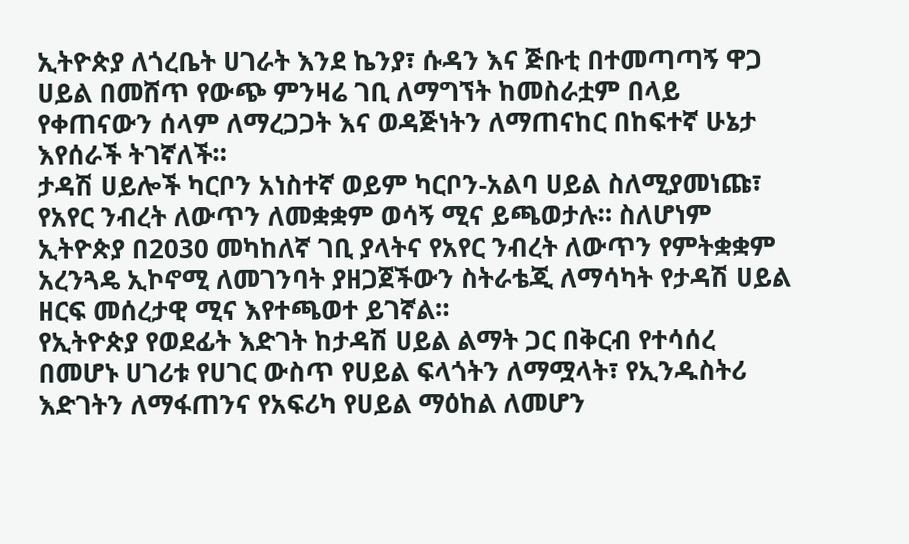ኢትዮጵያ ለጎረቤት ሀገራት እንደ ኬንያ፣ ሱዳን እና ጅቡቲ በተመጣጣኝ ዋጋ ሀይል በመሸጥ የውጭ ምንዛሬ ገቢ ለማግኘት ከመስራቷም በላይ የቀጠናውን ሰላም ለማረጋጋት እና ወዳጅነትን ለማጠናከር በከፍተኛ ሁኔታ እየሰራች ትገኛለች።
ታዳሽ ሀይሎች ካርቦን አነስተኛ ወይም ካርቦን-አልባ ሀይል ስለሚያመነጩ፣ የአየር ንብረት ለውጥን ለመቋቋም ወሳኝ ሚና ይጫወታሉ። ስለሆነም ኢትዮጵያ በ2030 መካከለኛ ገቢ ያላትና የአየር ንብረት ለውጥን የምትቋቋም አረንጓዴ ኢኮኖሚ ለመገንባት ያዘጋጀችውን ስትራቴጂ ለማሳካት የታዳሽ ሀይል ዘርፍ መሰረታዊ ሚና እየተጫወተ ይገኛል።
የኢትዮጵያ የወደፊት እድገት ከታዳሽ ሀይል ልማት ጋር በቅርብ የተሳሰረ በመሆኑ ሀገሪቱ የሀገር ውስጥ የሀይል ፍላጎትን ለማሟላት፣ የኢንዱስትሪ እድገትን ለማፋጠንና የአፍሪካ የሀይል ማዕከል ለመሆን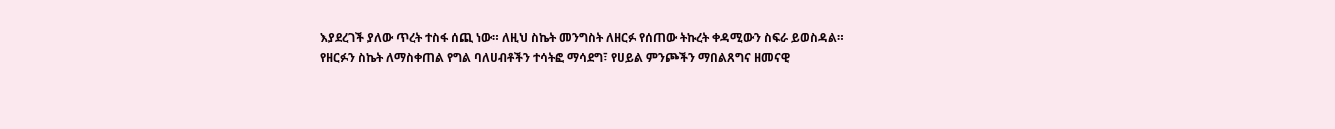እያደረገች ያለው ጥረት ተስፋ ሰጪ ነው። ለዚህ ስኬት መንግስት ለዘርፉ የሰጠው ትኩረት ቀዳሚውን ስፍራ ይወስዳል።
የዘርፉን ስኬት ለማስቀጠል የግል ባለሀብቶችን ተሳትፎ ማሳደግ፣ የሀይል ምንጮችን ማበልጸግና ዘመናዊ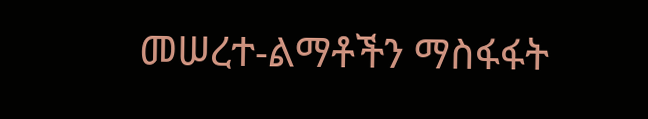መሠረተ-ልማቶችን ማስፋፋት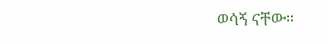ወሳኝ ናቸው።